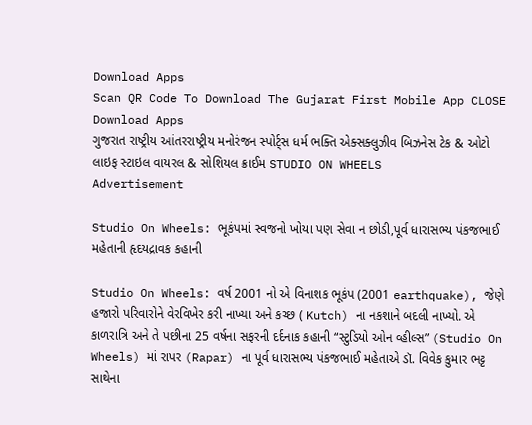Download Apps
Scan QR Code To Download The Gujarat First Mobile App CLOSE
Download Apps
ગુજરાત રાષ્ટ્રીય આંતરરાષ્ટ્રીય મનોરંજન સ્પોર્ટ્સ ધર્મ ભક્તિ એક્સક્લુઝીવ બિઝનેસ ટેક & ઓટો લાઇફ સ્ટાઇલ વાયરલ & સોશિયલ ક્રાઈમ STUDIO ON WHEELS
Advertisement

Studio On Wheels: ભૂકંપમાં સ્વજનો ખોયા પણ સેવા ન છોડી,પૂર્વ ધારાસભ્ય પંકજભાઈ મહેતાની હૃદયદ્રાવક કહાની

Studio On Wheels: વર્ષ 2001 નો એ વિનાશક ભૂકંપ (2001 earthquake), જેણે હજારો પરિવારોને વેરવિખેર કરી નાખ્યા અને કચ્છ ( Kutch) ના નકશાને બદલી નાખ્યો. એ કાળરાત્રિ અને તે પછીના 25 વર્ષના સફરની દર્દનાક કહાની “સ્ટુડિયો ઓન વ્હીલ્સ” (Studio On Wheels) માં રાપર (Rapar) ના પૂર્વ ધારાસભ્ય પંકજભાઈ મહેતાએ ડૉ. વિવેક કુમાર ભટ્ટ સાથેના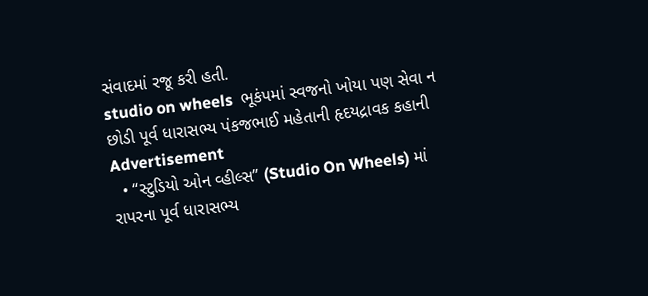સંવાદમાં રજૂ કરી હતી.
studio on wheels  ભૂકંપમાં સ્વજનો ખોયા પણ સેવા ન છોડી પૂર્વ ધારાસભ્ય પંકજભાઈ મહેતાની હૃદયદ્રાવક કહાની
Advertisement
  • “સ્ટુડિયો ઓન વ્હીલ્સ” (Studio On Wheels) માં રાપરના પૂર્વ ધારાસભ્ય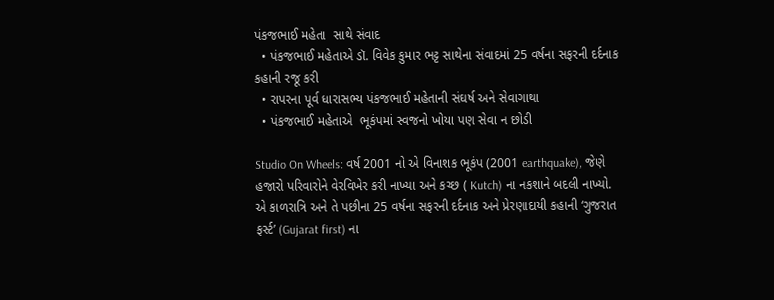પંકજભાઈ મહેતા  સાથે સંવાદ
  • પંકજભાઈ મહેતાએ ડૉ. વિવેક કુમાર ભટ્ટ સાથેના સંવાદમાં 25 વર્ષના સફરની દર્દનાક કહાની રજૂ કરી
  • રાપરના પૂર્વ ધારાસભ્ય પંકજભાઈ મહેતાની સંઘર્ષ અને સેવાગાથા
  • પંકજભાઈ મહેતાએ  ભૂકંપમાં સ્વજનો ખોયા પણ સેવા ન છોડી

Studio On Wheels: વર્ષ 2001 નો એ વિનાશક ભૂકંપ (2001 earthquake), જેણે હજારો પરિવારોને વેરવિખેર કરી નાખ્યા અને કચ્છ ( Kutch) ના નકશાને બદલી નાખ્યો. એ કાળરાત્રિ અને તે પછીના 25 વર્ષના સફરની દર્દનાક અને પ્રેરણાદાયી કહાની ‘ગુજરાત ફર્સ્ટ’ (Gujarat first) ના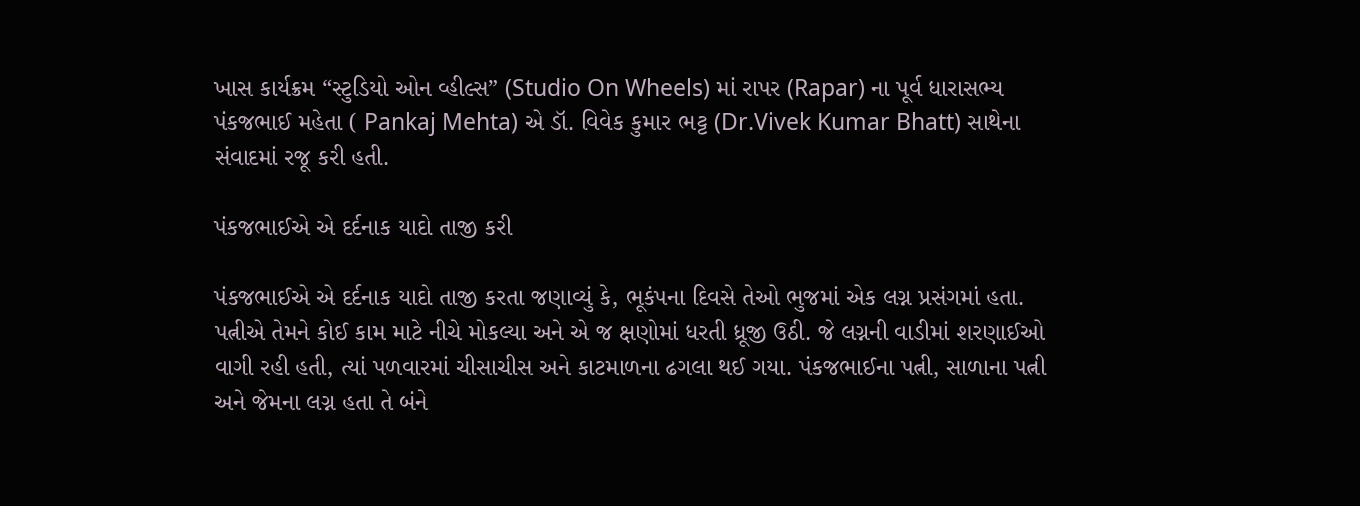ખાસ કાર્યક્રમ “સ્ટુડિયો ઓન વ્હીલ્સ” (Studio On Wheels) માં રાપર (Rapar) ના પૂર્વ ધારાસભ્ય પંકજભાઈ મહેતા ( Pankaj Mehta) એ ડૉ. વિવેક કુમાર ભટ્ટ (Dr.Vivek Kumar Bhatt) સાથેના સંવાદમાં રજૂ કરી હતી.

પંકજભાઈએ એ દર્દનાક યાદો તાજી કરી

પંકજભાઈએ એ દર્દનાક યાદો તાજી કરતા જણાવ્યું કે, ભૂકંપના દિવસે તેઓ ભુજમાં એક લગ્ન પ્રસંગમાં હતા. પત્નીએ તેમને કોઈ કામ માટે નીચે મોકલ્યા અને એ જ ક્ષણોમાં ધરતી ધ્રૂજી ઉઠી. જે લગ્નની વાડીમાં શરણાઈઓ વાગી રહી હતી, ત્યાં પળવારમાં ચીસાચીસ અને કાટમાળના ઢગલા થઈ ગયા. પંકજભાઈના પત્ની, સાળાના પત્ની અને જેમના લગ્ન હતા તે બંને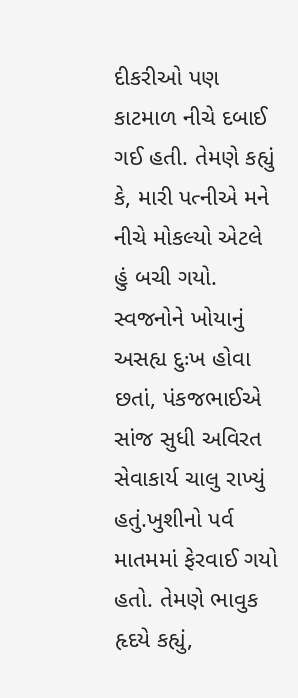દીકરીઓ પણ કાટમાળ નીચે દબાઈ ગઈ હતી. તેમણે કહ્યું કે, મારી પત્નીએ મને નીચે મોકલ્યો એટલે હું બચી ગયો. સ્વજનોને ખોયાનું અસહ્ય દુઃખ હોવા છતાં, પંકજભાઈએ સાંજ સુધી અવિરત સેવાકાર્ય ચાલુ રાખ્યું હતું.ખુશીનો પર્વ માતમમાં ફેરવાઈ ગયો હતો. તેમણે ભાવુક હૃદયે કહ્યું,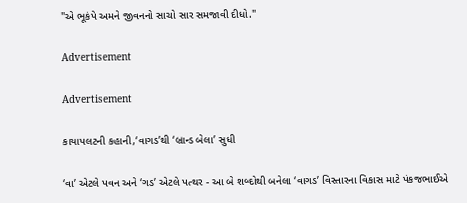"એ ભૂકંપે અમને જીવનનો સાચો સાર સમજાવી દીધો."

Advertisement

Advertisement

કાયાપલટની કહાની,‘વાગડ’થી ‘બ્રાન્ડ બેલા’ સુધી

‘વા’ એટલે પવન અને ‘ગડ’ એટલે પત્થર - આ બે શબ્દોથી બનેલા ‘વાગડ’ વિસ્તારના વિકાસ માટે પંકજભાઈએ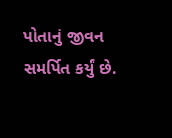પોતાનું જીવન સમર્પિત કર્યું છે.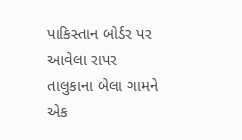પાકિસ્તાન બોર્ડર પર આવેલા રાપર તાલુકાના બેલા ગામને એક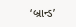‘બ્રાન્ડ’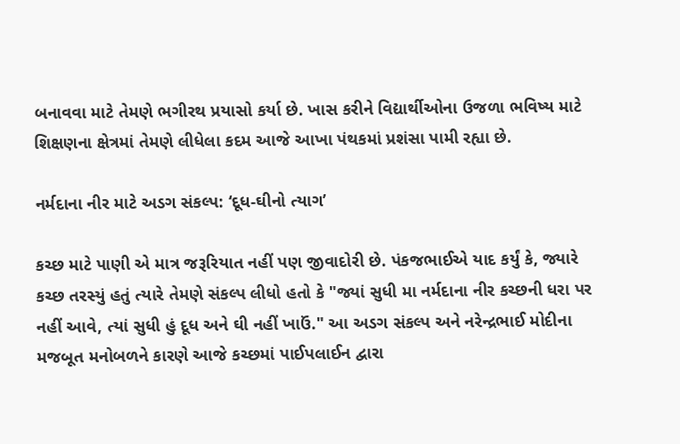બનાવવા માટે તેમણે ભગીરથ પ્રયાસો કર્યા છે. ખાસ કરીને વિદ્યાર્થીઓના ઉજળા ભવિષ્ય માટે શિક્ષણના ક્ષેત્રમાં તેમણે લીધેલા કદમ આજે આખા પંથકમાં પ્રશંસા પામી રહ્યા છે.

નર્મદાના નીર માટે અડગ સંકલ્પ: ‘દૂધ-ઘીનો ત્યાગ’

કચ્છ માટે પાણી એ માત્ર જરૂરિયાત નહીં પણ જીવાદોરી છે. પંકજભાઈએ યાદ કર્યું કે, જ્યારે કચ્છ તરસ્યું હતું ત્યારે તેમણે સંકલ્પ લીધો હતો કે "જ્યાં સુધી મા નર્મદાના નીર કચ્છની ધરા પર નહીં આવે, ત્યાં સુધી હું દૂધ અને ઘી નહીં ખાઉં." આ અડગ સંકલ્પ અને નરેન્દ્રભાઈ મોદીના મજબૂત મનોબળને કારણે આજે કચ્છમાં પાઈપલાઈન દ્વારા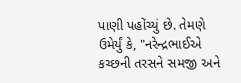પાણી પહોંચ્યું છે. તેમણે ઉમેર્યું કે, "નરેન્દ્રભાઈએ કચ્છની તરસને સમજી અને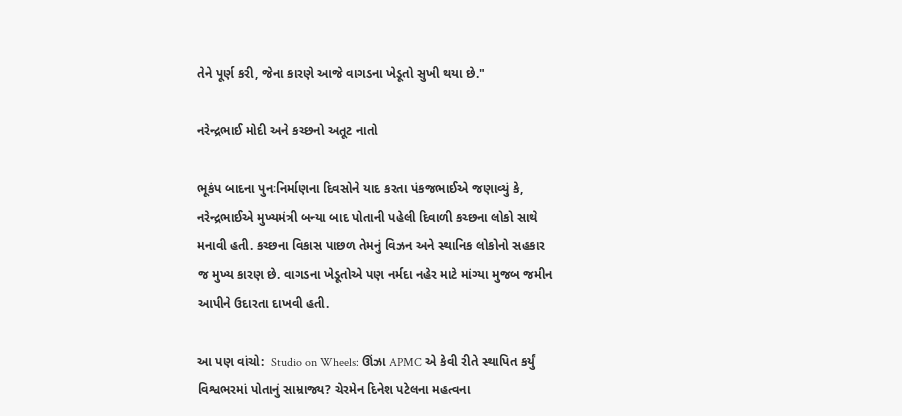તેને પૂર્ણ કરી, જેના કારણે આજે વાગડના ખેડૂતો સુખી થયા છે."

નરેન્દ્રભાઈ મોદી અને કચ્છનો અતૂટ નાતો

ભૂકંપ બાદના પુનઃનિર્માણના દિવસોને યાદ કરતા પંકજભાઈએ જણાવ્યું કે, નરેન્દ્રભાઈએ મુખ્યમંત્રી બન્યા બાદ પોતાની પહેલી દિવાળી કચ્છના લોકો સાથે મનાવી હતી. કચ્છના વિકાસ પાછળ તેમનું વિઝન અને સ્થાનિક લોકોનો સહકાર જ મુખ્ય કારણ છે. વાગડના ખેડૂતોએ પણ નર્મદા નહેર માટે માંગ્યા મુજબ જમીન આપીને ઉદારતા દાખવી હતી.

આ પણ વાંચો:  Studio on Wheels: ઊંઝા APMC એ કેવી રીતે સ્થાપિત કર્યું વિશ્વભરમાં પોતાનું સામ્રાજ્ય? ચેરમેન દિનેશ પટેલના મહત્વના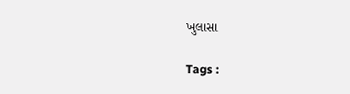ખુલાસા

Tags :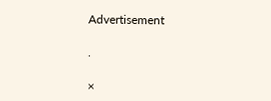Advertisement

.

×